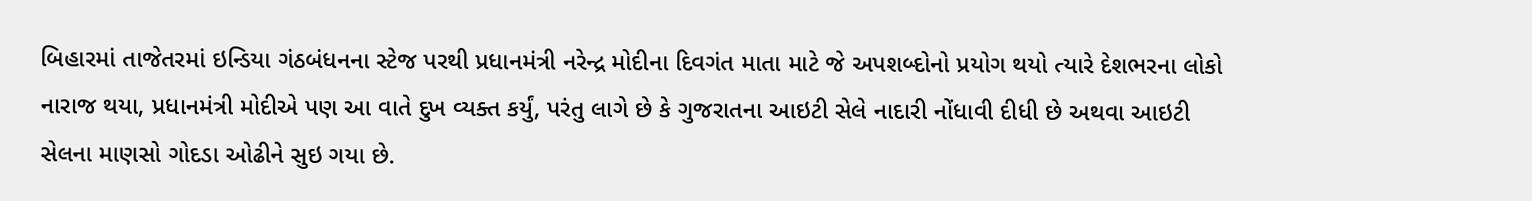બિહારમાં તાજેતરમાં ઇન્ડિયા ગંઠબંધનના સ્ટેજ પરથી પ્રધાનમંત્રી નરેન્દ્ર મોદીના દિવગંત માતા માટે જે અપશબ્દોનો પ્રયોગ થયો ત્યારે દેશભરના લોકો નારાજ થયા, પ્રધાનમંત્રી મોદીએ પણ આ વાતે દુખ વ્યક્ત કર્યું, પરંતુ લાગે છે કે ગુજરાતના આઇટી સેલે નાદારી નોંધાવી દીધી છે અથવા આઇટી સેલના માણસો ગોદડા ઓઢીને સુઇ ગયા છે.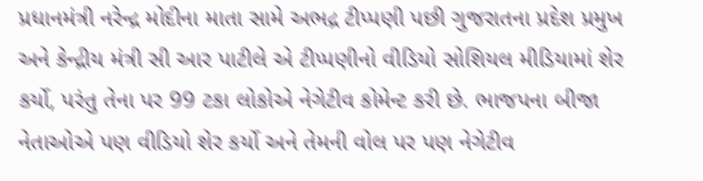પ્રધાનમંત્રી નરેન્દ્ર મોદીના માતા સામે અભદ્ર ટીપ્પણી પછી ગુજરાતના પ્રદેશ પ્રમુખ અને કેન્દ્રીય મંત્રી સી આર પાટીલે એ ટીપ્પણીનો વીડિયો સોશિયલ મીડિયામાં શેર કર્યો, પરંતુ તેના પર 99 ટકા લોકોએ નેગેટીવ કોમેન્ટ કરી છે. ભાજપના બીજા નેતાઓએ પણ વીડિયો શેર કર્યો અને તેમની વોલ પર પણ નેગેટીવ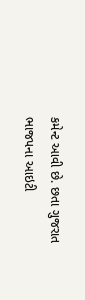કમેન્ટ આવી છે. છતા ગુજરાત ભાજપના આઇટી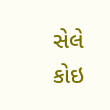સેલે કોઇ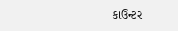કાઉન્ટર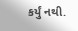કર્યું નથી.